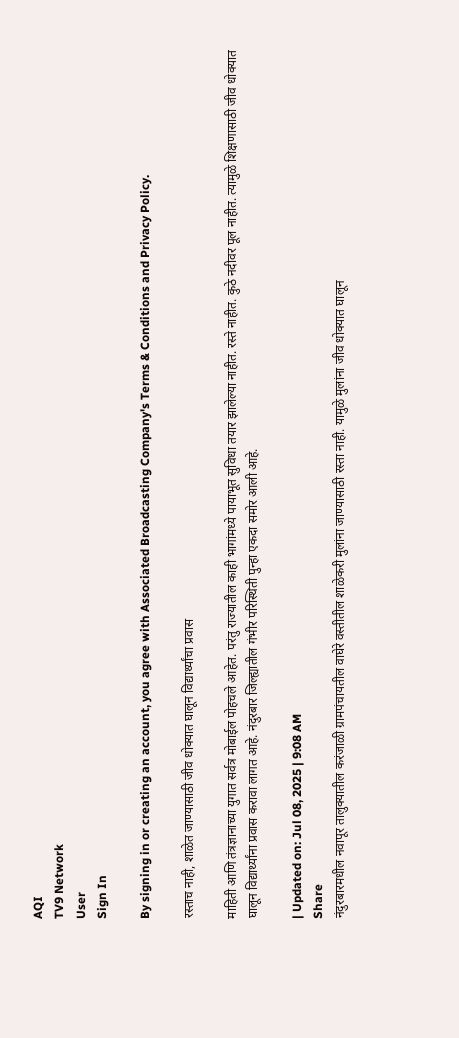AQI
TV9 Network
User
Sign In

By signing in or creating an account, you agree with Associated Broadcasting Company's Terms & Conditions and Privacy Policy.

रस्ताच नाही, शाळेत जाण्यासाठी जीव धोक्यात घालून विद्यार्थ्यांचा प्रवास

माहिती आणि तंत्रज्ञानाच्या युगात सर्वत्र मोबाईल पोहचले आहेत. परंतु राज्यातील काही भागांमध्ये पायाभूत सुविधा तयार झालेल्या नाहीत. रस्ते नाहीत. कुठे नदीवर पूल नाहीत. त्यामुळे शिक्षणासाठी जीव धोक्यात घालून विद्यार्थ्यांना प्रवास करावा लागत आहे. नंदुरबार जिल्ह्यातील गंभीर परिस्थिती पुन्हा एकदा समोर आली आहे.

| Updated on: Jul 08, 2025 | 9:08 AM
Share
नंदुरबारमधील नवापूर तालुक्यातील करंजाळी ग्रामपंचायतील वाघेरे वस्तीतील शाळेकरी मुलांना जाण्यासाठी रस्ता नाही. यामुळे मुलांना जीव धोक्यात घालून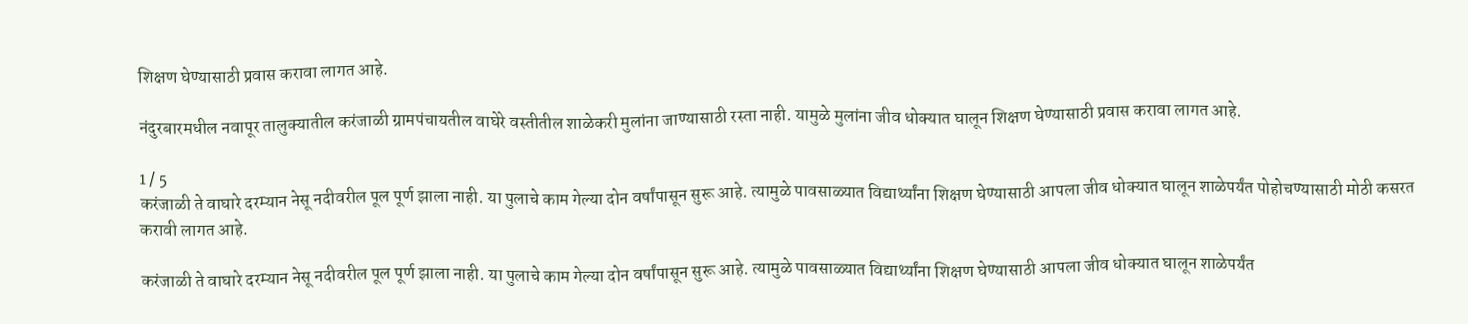शिक्षण घेण्यासाठी प्रवास करावा लागत आहे.

नंदुरबारमधील नवापूर तालुक्यातील करंजाळी ग्रामपंचायतील वाघेरे वस्तीतील शाळेकरी मुलांना जाण्यासाठी रस्ता नाही. यामुळे मुलांना जीव धोक्यात घालून शिक्षण घेण्यासाठी प्रवास करावा लागत आहे.

1 / 5
करंजाळी ते वाघारे दरम्यान नेसू नदीवरील पूल पूर्ण झाला नाही. या पुलाचे काम गेल्या दोन वर्षांपासून सुरू आहे. त्यामुळे पावसाळ्यात विद्यार्थ्यांना शिक्षण घेण्यासाठी आपला जीव धोक्यात घालून शाळेपर्यंत पोहोचण्यासाठी मोठी कसरत करावी लागत आहे.

करंजाळी ते वाघारे दरम्यान नेसू नदीवरील पूल पूर्ण झाला नाही. या पुलाचे काम गेल्या दोन वर्षांपासून सुरू आहे. त्यामुळे पावसाळ्यात विद्यार्थ्यांना शिक्षण घेण्यासाठी आपला जीव धोक्यात घालून शाळेपर्यंत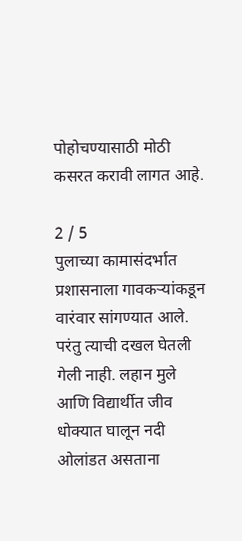पोहोचण्यासाठी मोठी कसरत करावी लागत आहे.

2 / 5
पुलाच्या कामासंदर्भात प्रशासनाला गावकऱ्यांकडून वारंवार सांगण्यात आले. परंतु त्याची दखल घेतली गेली नाही. लहान मुले आणि विद्यार्थीत जीव धोक्यात घालून नदी ओलांडत असताना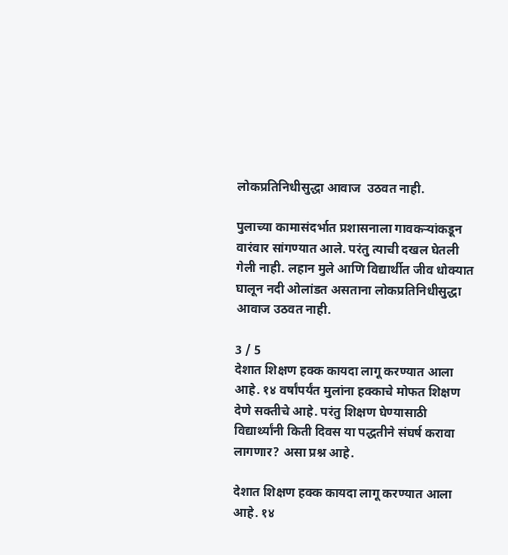लोकप्रतिनिधीसुद्धा आवाज  उठवत नाही.

पुलाच्या कामासंदर्भात प्रशासनाला गावकऱ्यांकडून वारंवार सांगण्यात आले. परंतु त्याची दखल घेतली गेली नाही. लहान मुले आणि विद्यार्थीत जीव धोक्यात घालून नदी ओलांडत असताना लोकप्रतिनिधीसुद्धा आवाज उठवत नाही.

3 / 5
देशात शिक्षण हक्क कायदा लागू करण्यात आला आहे. १४ वर्षांपर्यंत मुलांना हक्काचे मोफत शिक्षण देणे सक्तीचे आहे. परंतु शिक्षण घेण्यासाठी विद्यार्थ्यांनी किती दिवस या पद्धतीने संघर्ष करावा लागणार? असा प्रश्न आहे.

देशात शिक्षण हक्क कायदा लागू करण्यात आला आहे. १४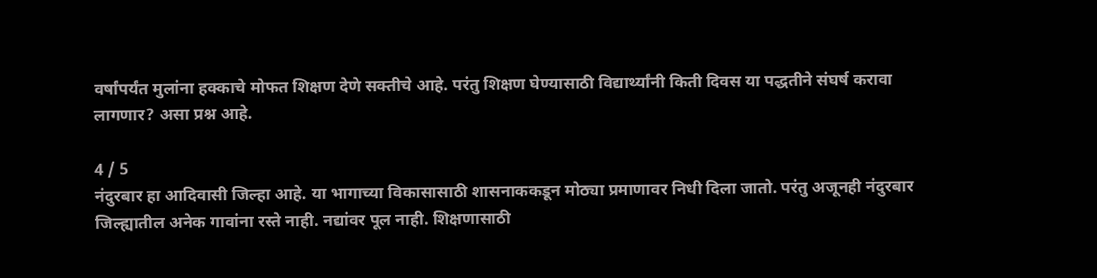वर्षांपर्यंत मुलांना हक्काचे मोफत शिक्षण देणे सक्तीचे आहे. परंतु शिक्षण घेण्यासाठी विद्यार्थ्यांनी किती दिवस या पद्धतीने संघर्ष करावा लागणार? असा प्रश्न आहे.

4 / 5
नंदुरबार हा आदिवासी जिल्हा आहे. या भागाच्या विकासासाठी शासनाककडून मोठ्या प्रमाणावर निधी दिला जातो. परंतु अजूनही नंदुरबार जिल्ह्यातील अनेक गावांना रस्ते नाही. नद्यांवर पूल नाही. शिक्षणासाठी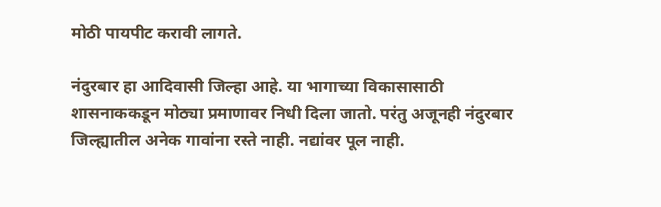मोठी पायपीट करावी लागते.

नंदुरबार हा आदिवासी जिल्हा आहे. या भागाच्या विकासासाठी शासनाककडून मोठ्या प्रमाणावर निधी दिला जातो. परंतु अजूनही नंदुरबार जिल्ह्यातील अनेक गावांना रस्ते नाही. नद्यांवर पूल नाही.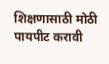शिक्षणासाठी मोठी पायपीट करावी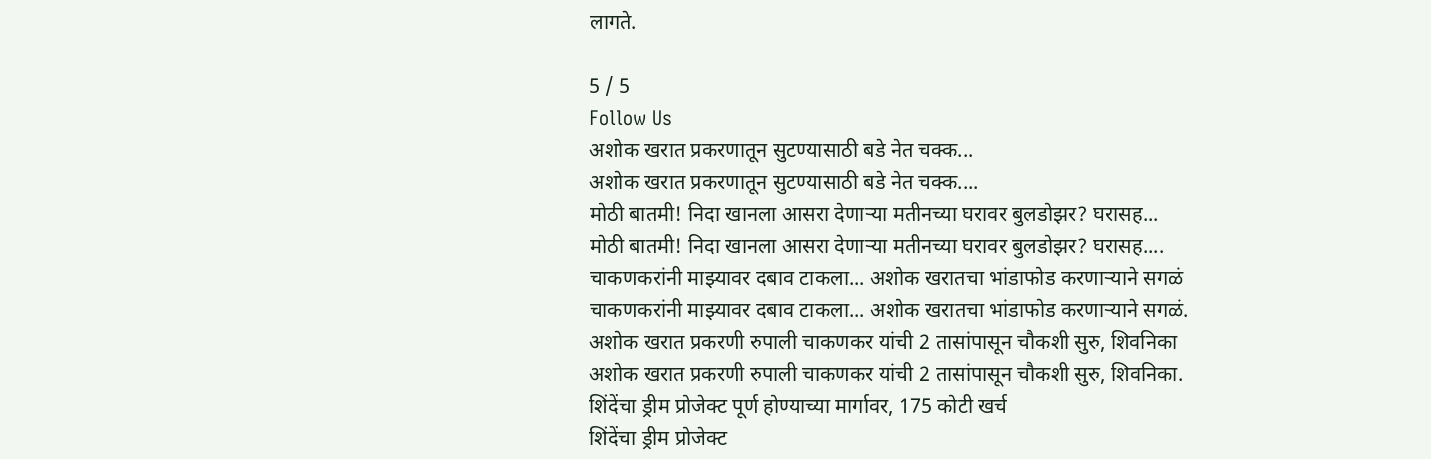लागते.

5 / 5
Follow Us
अशोक खरात प्रकरणातून सुटण्यासाठी बडे नेत चक्क...
अशोक खरात प्रकरणातून सुटण्यासाठी बडे नेत चक्क....
मोठी बातमी! निदा खानला आसरा देणाऱ्या मतीनच्या घरावर बुलडोझर? घरासह...
मोठी बातमी! निदा खानला आसरा देणाऱ्या मतीनच्या घरावर बुलडोझर? घरासह....
चाकणकरांनी माझ्यावर दबाव टाकला... अशोक खरातचा भांडाफोड करणाऱ्याने सगळं
चाकणकरांनी माझ्यावर दबाव टाकला... अशोक खरातचा भांडाफोड करणाऱ्याने सगळं.
अशोक खरात प्रकरणी रुपाली चाकणकर यांची 2 तासांपासून चौकशी सुरु, शिवनिका
अशोक खरात प्रकरणी रुपाली चाकणकर यांची 2 तासांपासून चौकशी सुरु, शिवनिका.
शिंदेंचा ड्रीम प्रोजेक्ट पूर्ण होण्याच्या मार्गावर, 175 कोटी खर्च
शिंदेंचा ड्रीम प्रोजेक्ट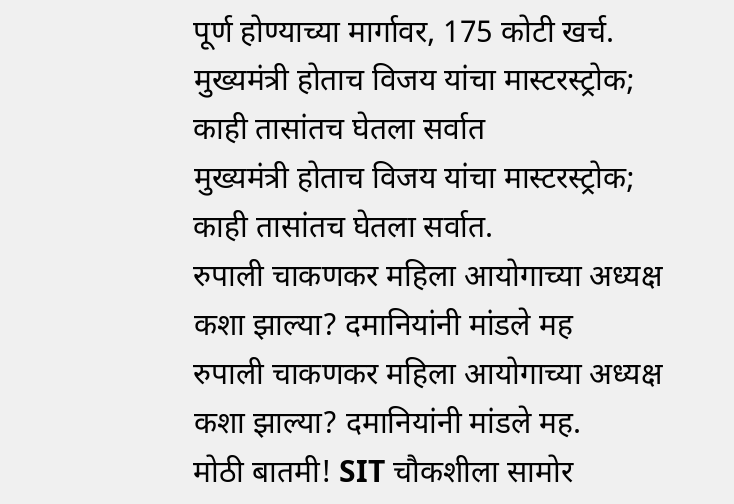पूर्ण होण्याच्या मार्गावर, 175 कोटी खर्च.
मुख्यमंत्री होताच विजय यांचा मास्टरस्ट्रोक; काही तासांतच घेतला सर्वात
मुख्यमंत्री होताच विजय यांचा मास्टरस्ट्रोक; काही तासांतच घेतला सर्वात.
रुपाली चाकणकर महिला आयोगाच्या अध्यक्ष कशा झाल्या? दमानियांनी मांडले मह
रुपाली चाकणकर महिला आयोगाच्या अध्यक्ष कशा झाल्या? दमानियांनी मांडले मह.
मोठी बातमी! SIT चौकशीला सामोर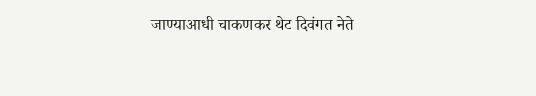जाण्याआधी चाकणकर थेट दिवंगत नेते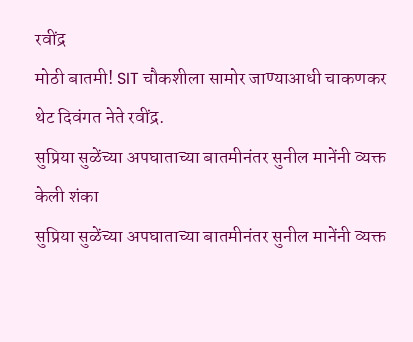रवींद्र
मोठी बातमी! SIT चौकशीला सामोर जाण्याआधी चाकणकर थेट दिवंगत नेते रवींद्र.
सुप्रिया सुळेंच्या अपघाताच्या बातमीनंतर सुनील मानेंनी व्यक्त केली शंका
सुप्रिया सुळेंच्या अपघाताच्या बातमीनंतर सुनील मानेंनी व्यक्त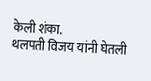केली शंका.
थलपती विजय यांनी घेतली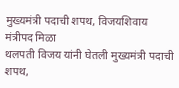मुख्यमंत्री पदाची शपथ, विजयशिवाय मंत्रीपद मिळा
थलपती विजय यांनी घेतली मुख्यमंत्री पदाची शपथ,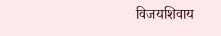विजयशिवाय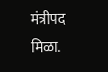मंत्रीपद मिळा.